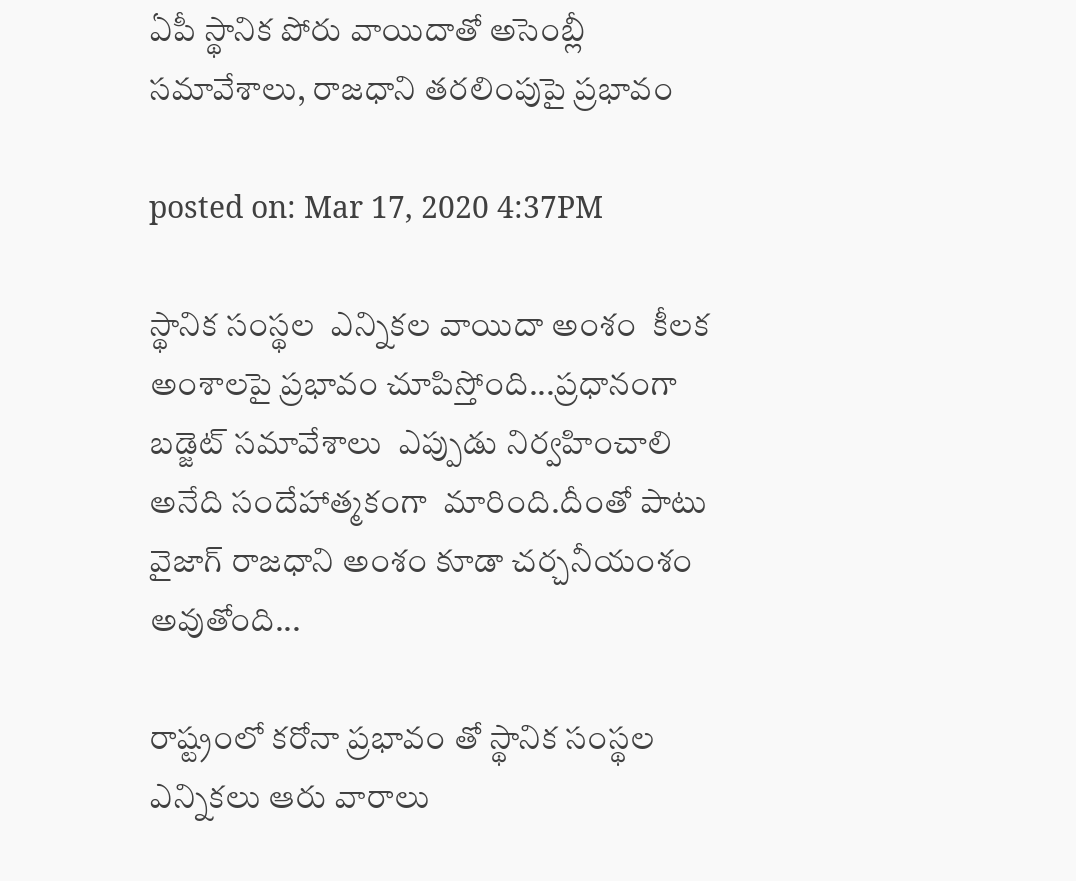ఏపీ స్థానిక పోరు వాయిదాతో అసెంబ్లీ సమావేశాలు, రాజధాని తరలింపుపై ప్రభావం

posted on: Mar 17, 2020 4:37PM

స్థానిక సంస్థల  ఎన్నికల వాయిదా అంశం  కీలక అంశాలపై ప్రభావం చూపిస్తోంది...ప్రధానంగా బడ్జెట్ సమావేశాలు  ఎప్పుడు నిర్వహించాలి అనేది సందేహాత్మకంగా  మారింది.దీంతో పాటు వైజాగ్ రాజధాని అంశం కూడా చర్చనీయంశం అవుతోంది...

రాష్ట్రంలో కరోనా ప్రభావం తో స్థానిక సంస్థల ఎన్నికలు ఆరు వారాలు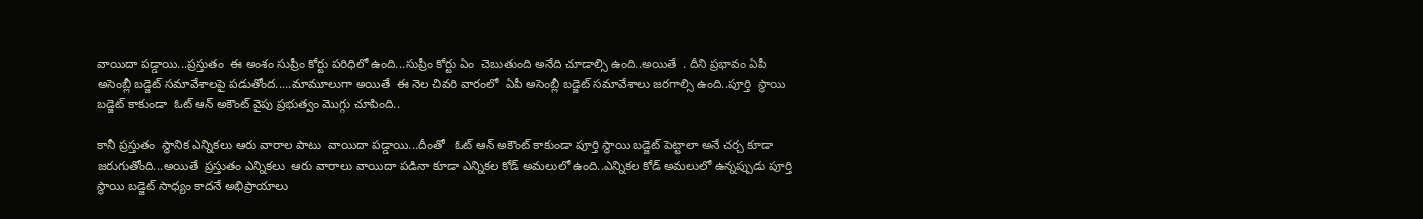వాయిదా పడ్డాయి...ప్రస్తుతం  ఈ అంశం సుప్రీం కోర్టు పరిధిలో ఉంది...సుప్రీం కోర్టు ఏం  చెబుతుంది అనేది చూడాల్సి ఉంది..అయితే  . దీని ప్రభావం ఏపీ అసెంబ్లీ బడ్జెట్ సమావేశాలపై పడుతోంద.....మామూలుగా అయితే  ఈ నెల చివరి వారంలో  ఏపీ అసెంబ్లీ బడ్జెట్ సమావేశాలు జరగాల్సి ఉంది..పూర్తి  స్థాయి బడ్జెట్ కాకుండా  ఓట్ ఆన్ అకౌంట్ వైపు ప్రభుత్వం మొగ్గు చూపింది..

కానీ ప్రస్తుతం  స్థానిక ఎన్నికలు ఆరు వారాల పాటు  వాయిదా పడ్డాయి...దీంతో   ఓట్ ఆన్ అకౌంట్ కాకుండా పూర్తి స్థాయి బడ్జెట్ పెట్టాలా అనే చర్చ కూడా జరుగుతోంది...అయితే  ప్రస్తుతం ఎన్నికలు  ఆరు వారాలు వాయిదా పడినా కూడా ఎన్నికల కోడ్ అమలులో ఉంది..ఎన్నికల కోడ్ అమలులో ఉన్నప్పుడు పూర్తి స్థాయి బడ్జెట్ సాధ్యం కాదనే అభిప్రాయాలు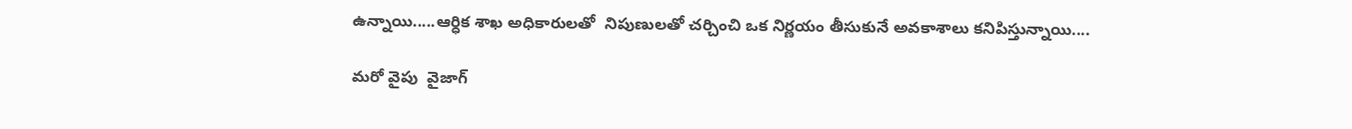ఉన్నాయి.....ఆర్ధిక శాఖ అధికారులతో  నిపుణులతో చర్చించి ఒక నిర్ణయం తీసుకునే అవకాశాలు కనిపిస్తున్నాయి....

మరో వైపు  వైజాగ్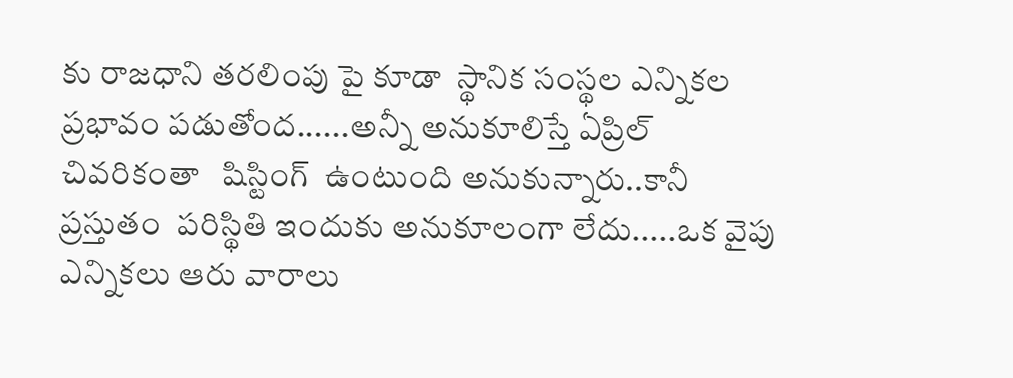కు రాజధాని తరలింపు పై కూడా  స్థానిక సంస్థల ఎన్నికల ప్రభావం పడుతోంద......అన్నీ అనుకూలిస్తే ఏప్రిల్ చివరికంతా   షిస్టింగ్  ఉంటుంది అనుకున్నారు..కానీ ప్రస్తుతం  పరిస్థితి ఇందుకు అనుకూలంగా లేదు.....ఒక వైపు ఎన్నికలు ఆరు వారాలు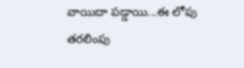వాయిదా పడ్డాయి...ఈ లోపు తరలింపు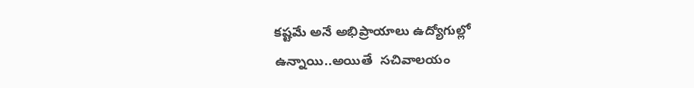కష్టమే అనే అభిప్రాయాలు ఉద్యోగుల్లో ఉన్నాయి..అయితే  సచివాలయం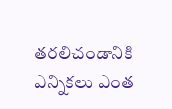తరలిచండానికి ఎన్నికలు ఎంత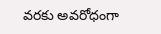వరకు అవరోధంగా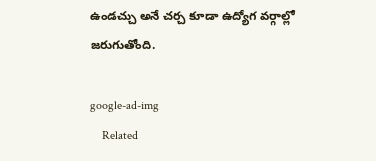ఉండచ్చు అనే చర్చ కూడా ఉద్యోగ వర్గాల్లో జరుగుతోంది.

google-ad-img
    Related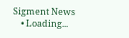Sigment News
    • Loading...